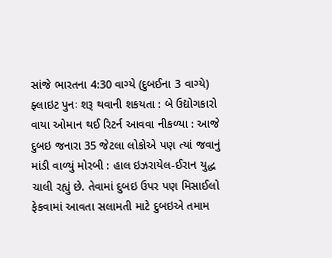સાંજે ભારતના 4:30 વાગ્યે (દુબઈના 3 વાગ્યે) ફ્લાઇટ પુનઃ શરૂ થવાની શકયતા : બે ઉદ્યોગકારો વાયા ઓમાન થઈ રિટર્ન આવવા નીકળ્યા : આજે દુબઇ જનારા 35 જેટલા લોકોએ પણ ત્યાં જવાનું માંડી વાળ્યું મોરબી : હાલ ઇઝરાયેલ-ઈરાન યુદ્ધ ચાલી રહ્યું છે. તેવામાં દુબઇ ઉપર પણ મિસાઈલો ફેકવામાં આવતા સલામતી માટે દુબઇએ તમામ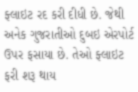ફ્લાઇટ રદ કરી દીધી છે. જેથી અનેક ગુજરાતીઓ દુબઇ એરપોર્ટ ઉપર ફસાયા છે. તેઓ ફ્લાઇટ ફરી શરૂ થાય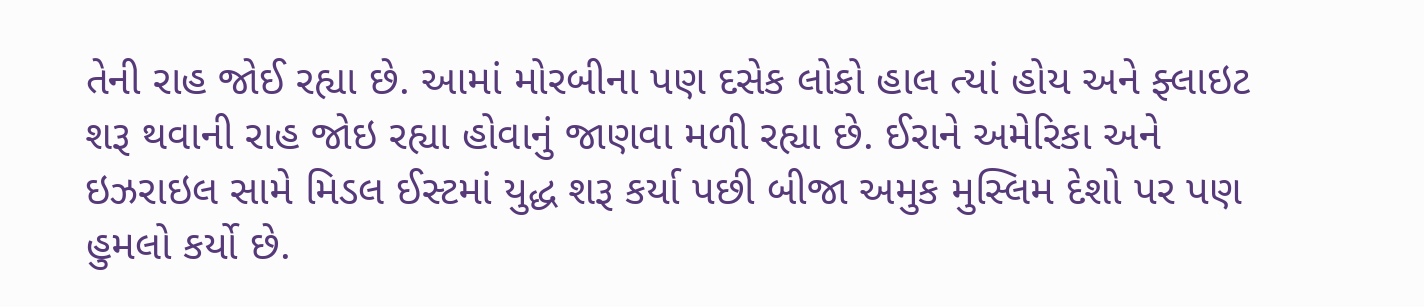તેની રાહ જોઈ રહ્યા છે. આમાં મોરબીના પણ દસેક લોકો હાલ ત્યાં હોય અને ફ્લાઇટ શરૂ થવાની રાહ જોઇ રહ્યા હોવાનું જાણવા મળી રહ્યા છે. ઈરાને અમેરિકા અને ઇઝરાઇલ સામે મિડલ ઈસ્ટમાં યુદ્ધ શરૂ કર્યા પછી બીજા અમુક મુસ્લિમ દેશો પર પણ હુમલો કર્યો છે.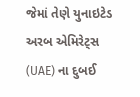જેમાં તેણે યુનાઇટેડ અરબ એમિરેટ્સ (UAE) ના દુબઈ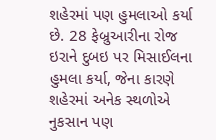શહેરમાં પણ હુમલાઓ કર્યા છે. 28 ફેબ્રુઆરીના રોજ ઇરાને દુબઇ પર મિસાઈલના હુમલા કર્યા, જેના કારણે શહેરમાં અનેક સ્થળોએ નુકસાન પણ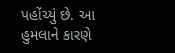પહોંચ્યું છે. આ હુમલાને કારણે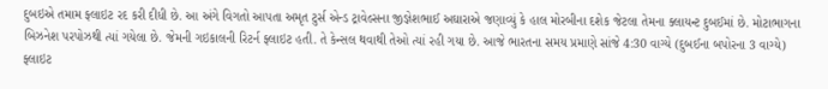દુબઇએ તમામ ફ્લાઇટ રદ કરી દીધી છે. આ અંગે વિગતો આપતા અમૃત ટુર્સ એન્ડ ટ્રાવેલ્સના જીજ્ઞેશભાઈ અઘારાએ જણાવ્યું કે હાલ મોરબીના દશેક જેટલા તેમના ક્લાયન્ટ દુબઈમાં છે. મોટાભાગના બિઝનેશ પરપોઝથી ત્યાં ગયેલા છે. જેમની ગઇકાલની રિટર્ન ફ્લાઇટ હતી. તે કેન્સલ થવાથી તેઓ ત્યાં રહી ગયા છે. આજે ભારતના સમય પ્રમાણે સાંજે 4:30 વાગ્યે (દુબઈના બપોરના 3 વાગ્યે) ફ્લાઇટ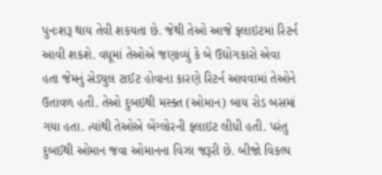પુનઃશરૂ થાય તેવી શકયતા છે. જેથી તેઓ આજે ફ્લાઇટમાં રિટર્ન આવી શકશે. વધૂમાં તેઓએ જણાવ્યું કે બે ઉદ્યોગકારો એવા હતા જેમનું સેડ્યુલ ટાઈટ હોવાના કારણે રિટર્ન આવવામાં તેઓને ઉતાવળ હતી. તેઓ દુબઇથી મસ્ક્ત (ઓમાન) બાય રોડ બસમાં ગયા હતા. ત્યાંથી તેઓએ બેંગ્લોરની ફ્લાઇટ લીધી હતી. પરંતુ દુબઈથી ઓમાન જવા ઓમાનના વિઝા જરૂરી છે. બીજો વિકલ્પ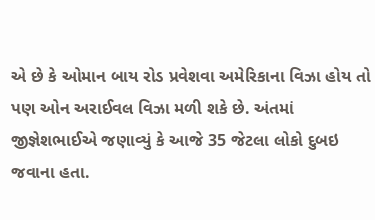એ છે કે ઓમાન બાય રોડ પ્રવેશવા અમેરિકાના વિઝા હોય તો પણ ઓન અરાઈવલ વિઝા મળી શકે છે. અંતમાં જીજ્ઞેશભાઈએ જણાવ્યું કે આજે 35 જેટલા લોકો દુબઇ જવાના હતા.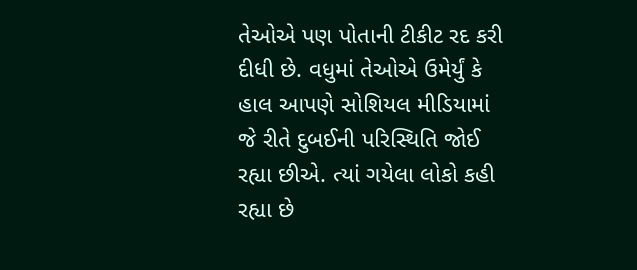તેઓએ પણ પોતાની ટીકીટ રદ કરી દીધી છે. વધુમાં તેઓએ ઉમેર્યું કે હાલ આપણે સોશિયલ મીડિયામાં જે રીતે દુબઈની પરિસ્થિતિ જોઈ રહ્યા છીએ. ત્યાં ગયેલા લોકો કહી રહ્યા છે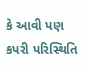કે આવી પણ કપરી પરિસ્થિતિ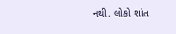નથી. લોકો શાંત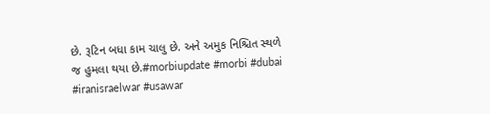છે. રૂટિન બધા કામ ચાલુ છે. અને અમુક નિશ્ચિત સ્થળે જ હુમલા થયા છે.#morbiupdate #morbi #dubai #iranisraelwar #usawar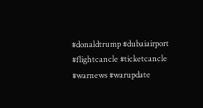#donaldtrump #dubaiairport #flightcancle #ticketcancle #warnews #warupdate